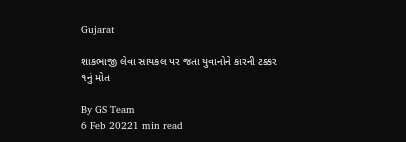Gujarat

શાકભાજી લેવા સાયકલ પર જતા યુવાનોને કારની ટક્કર ૧નું મોત

By GS Team
6 Feb 20221 min read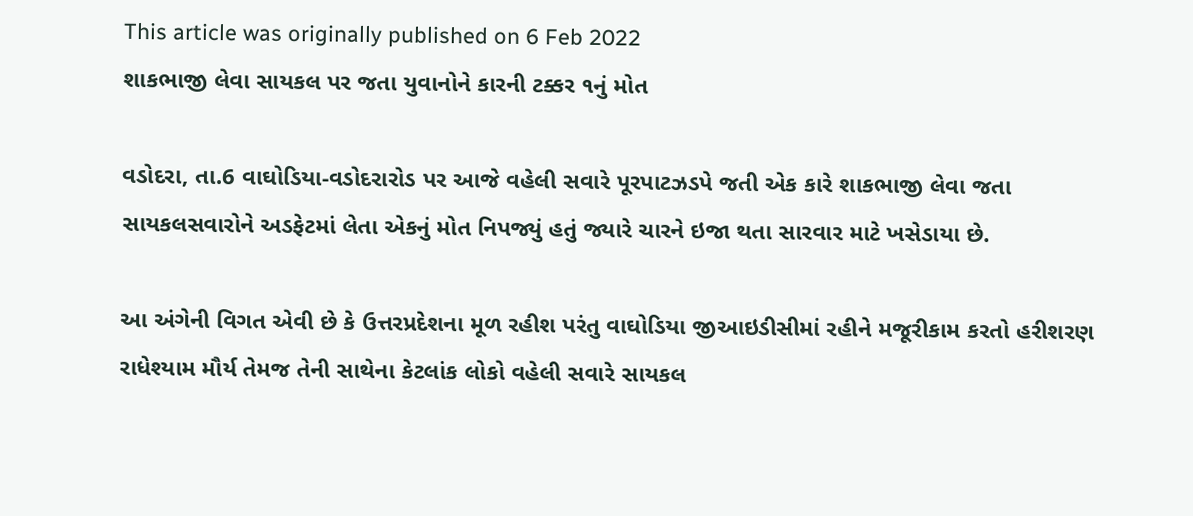This article was originally published on 6 Feb 2022
શાકભાજી લેવા સાયકલ પર જતા યુવાનોને કારની ટક્કર ૧નું મોત

વડોદરા, તા.6 વાઘોડિયા-વડોદરારોડ પર આજે વહેલી સવારે પૂરપાટઝડપે જતી એક કારે શાકભાજી લેવા જતા સાયકલસવારોને અડફેટમાં લેતા એકનું મોત નિપજ્યું હતું જ્યારે ચારને ઇજા થતા સારવાર માટે ખસેડાયા છે.

આ અંગેની વિગત એવી છે કે ઉત્તરપ્રદેશના મૂળ રહીશ પરંતુ વાઘોડિયા જીઆઇડીસીમાં રહીને મજૂરીકામ કરતો હરીશરણ રાધેશ્યામ મૌર્ય તેમજ તેની સાથેના કેટલાંક લોકો વહેલી સવારે સાયકલ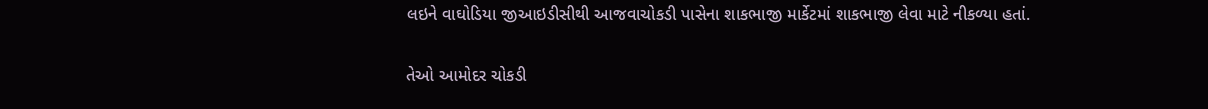લઇને વાઘોડિયા જીઆઇડીસીથી આજવાચોકડી પાસેના શાકભાજી માર્કેટમાં શાકભાજી લેવા માટે નીકળ્યા હતાં.

તેઓ આમોદર ચોકડી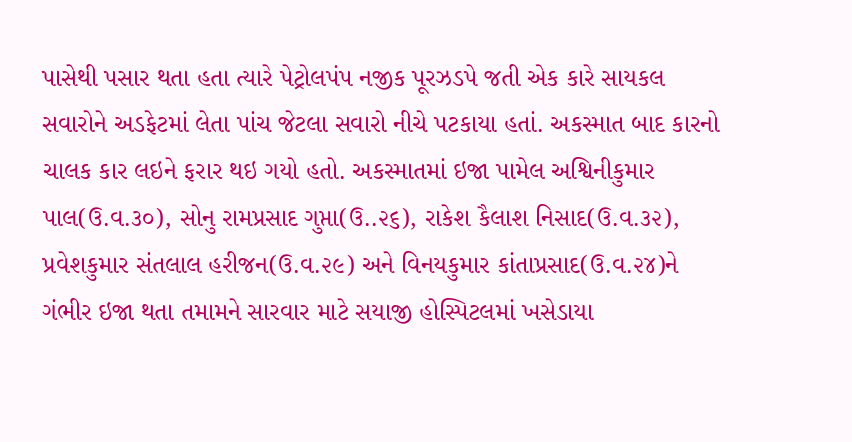પાસેથી પસાર થતા હતા ત્યારે પેટ્રોલપંપ નજીક પૂરઝડપે જતી એક કારે સાયકલ સવારોને અડફેટમાં લેતા પાંચ જેટલા સવારો નીચે પટકાયા હતાં. અકસ્માત બાદ કારનો ચાલક કાર લઇને ફરાર થઇ ગયો હતો. અકસ્માતમાં ઇજા પામેલ અશ્વિનીકુમાર પાલ(ઉ.વ.૩૦), સોનુ રામપ્રસાદ ગુપ્તા(ઉ..૨૬), રાકેશ કૈલાશ નિસાદ(ઉ.વ.૩૨), પ્રવેશકુમાર સંતલાલ હરીજન(ઉ.વ.૨૯) અને વિનયકુમાર કાંતાપ્રસાદ(ઉ.વ.૨૪)ને ગંભીર ઇજા થતા તમામને સારવાર માટે સયાજી હોસ્પિટલમાં ખસેડાયા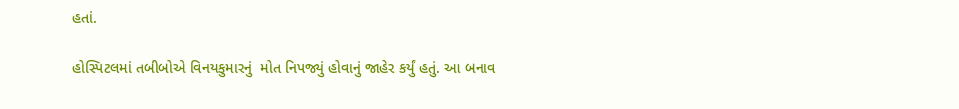હતાં.

હોસ્પિટલમાં તબીબોએ વિનયકુમારનું  મોત નિપજ્યું હોવાનું જાહેર કર્યું હતું. આ બનાવ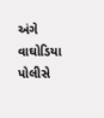અંગે વાઘોડિયા પોલીસે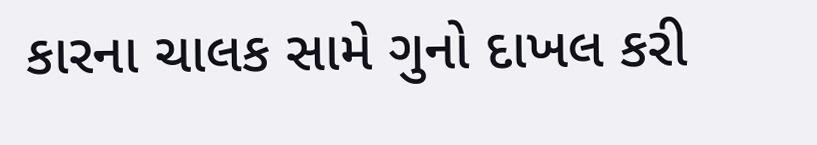કારના ચાલક સામે ગુનો દાખલ કરી